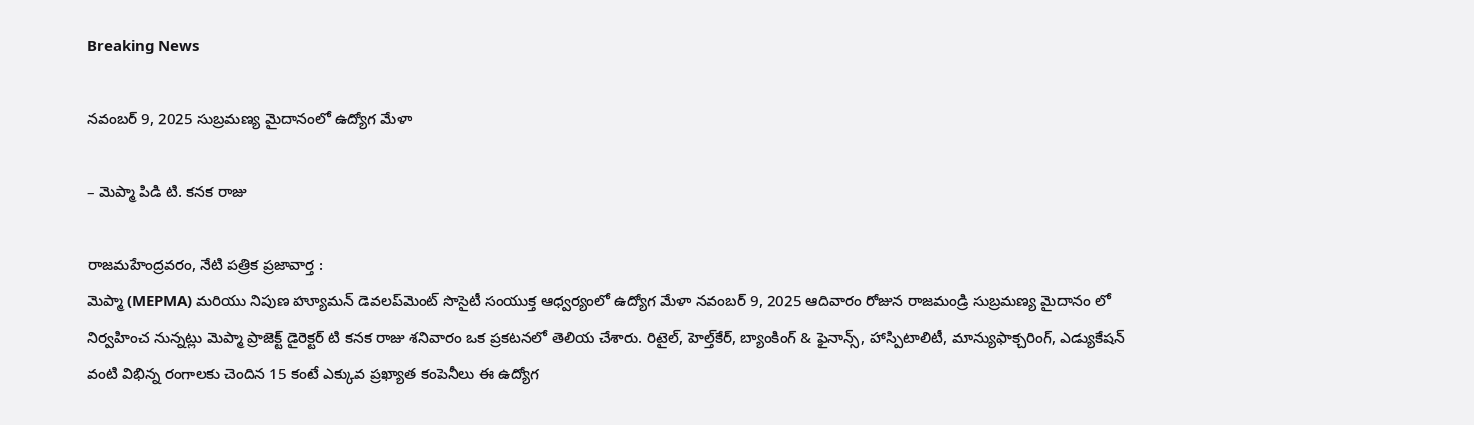Breaking News

నవంబర్ 9, 2025 సుబ్రమణ్య మైదానంలో ఉద్యోగ మేళా

– మెప్మా పిడి టి. కనక రాజు

రాజమహేంద్రవరం, నేటి పత్రిక ప్రజావార్త :
మెప్మా (MEPMA) మరియు నిపుణ హ్యూమన్ డెవలప్‌మెంట్ సొసైటీ సంయుక్త ఆధ్వర్యంలో ఉద్యోగ మేళా నవంబర్ 9, 2025 ఆదివారం రోజున రాజమండ్రి సుబ్రమణ్య మైదానం లో నిర్వహించ నున్నట్లు మెప్మా ప్రాజెక్ట్ డైరెక్టర్ టి కనక రాజు శనివారం ఒక ప్రకటనలో తెలియ చేశారు. రిటైల్, హెల్త్‌కేర్, బ్యాంకింగ్ & ఫైనాన్స్, హాస్పిటాలిటీ, మాన్యుఫాక్చరింగ్, ఎడ్యుకేషన్ వంటి విభిన్న రంగాలకు చెందిన 15 కంటే ఎక్కువ ప్రఖ్యాత కంపెనీలు ఈ ఉద్యోగ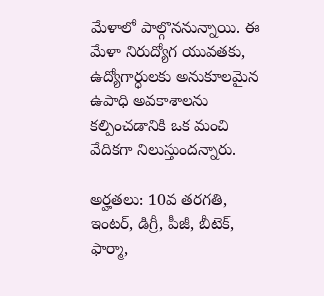మేళాలో పాల్గొననున్నాయి. ఈ మేళా నిరుద్యోగ యువతకు, ఉద్యోగార్ధులకు అనుకూలమైన ఉపాధి అవకాశాలను కల్పించడానికి ఒక మంచి వేదికగా నిలుస్తుందన్నారు.

అర్హతలు: 10వ తరగతి, ఇంటర్, డిగ్రీ, పీజీ, బీటెక్, ఫార్మా,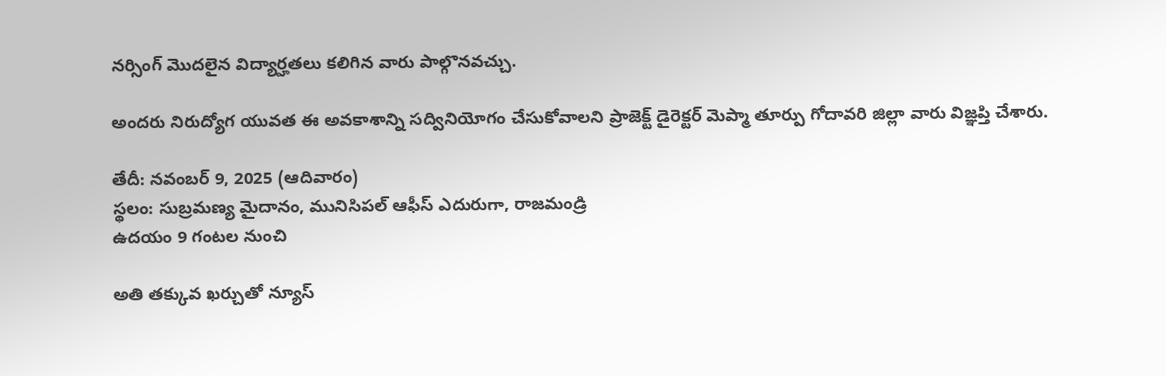నర్సింగ్ మొదలైన విద్యార్హతలు కలిగిన వారు పాల్గొనవచ్చు.

అందరు నిరుద్యోగ యువత ఈ అవకాశాన్ని సద్వినియోగం చేసుకోవాలని ప్రాజెక్ట్ డైరెక్టర్ మెప్మా తూర్పు గోదావరి జిల్లా వారు విజ్ఞప్తి చేశారు.

తేదీ: నవంబర్ 9, 2025 (ఆదివారం)
స్థలం: సుబ్రమణ్య మైదానం, మునిసిపల్ ఆఫీస్ ఎదురుగా, రాజమండ్రి
ఉదయం 9 గంటల నుంచి

అతి తక్కువ ఖర్చుతో న్యూస్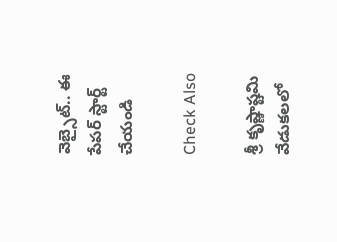వెబ్సైట్.. ఈ పేపర్ స్టార్ట్ చేయండి

Check Also

శ్రీ కృష్ణాష్టమి వేడుకలలో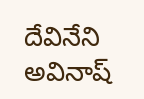దేవినేని అవినాష్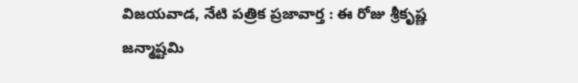విజయవాడ, నేటి పత్రిక ప్రజావార్త : ఈ రోజు శ్రీకృష్ణ జన్మాష్టమి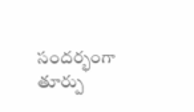సందర్భంగా తూర్పు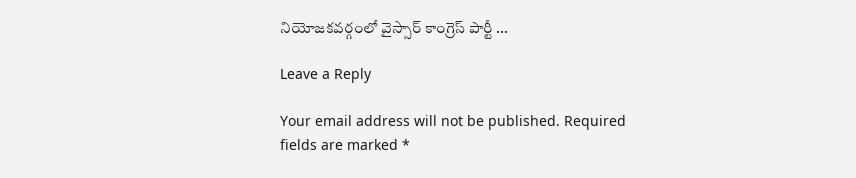నియోజకవర్గంలో వైస్సార్ కాంగ్రెస్ పార్టీ …

Leave a Reply

Your email address will not be published. Required fields are marked *